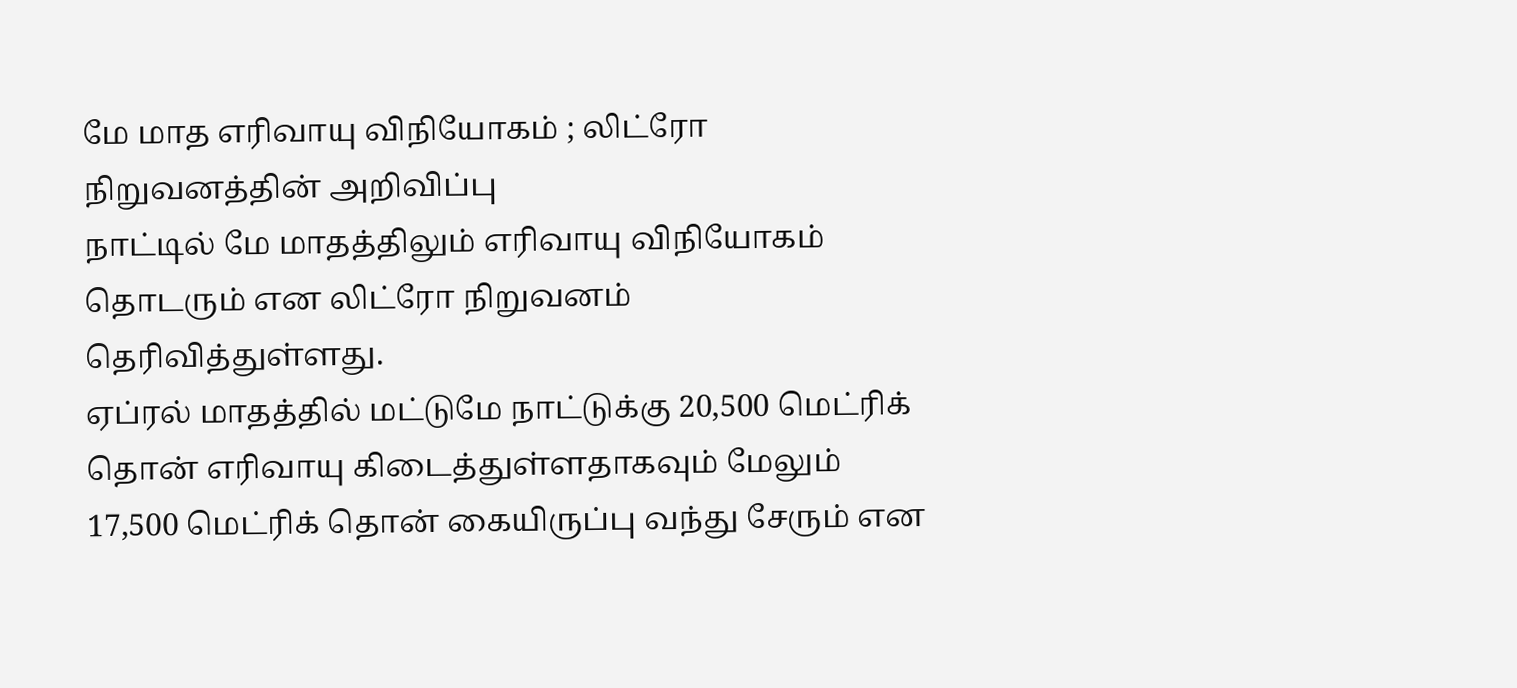மே மாத எரிவாயு விநியோகம் ; லிட்ரோ நிறுவனத்தின் அறிவிப்பு
நாட்டில் மே மாதத்திலும் எரிவாயு விநியோகம் தொடரும் என லிட்ரோ நிறுவனம் தெரிவித்துள்ளது.
ஏப்ரல் மாதத்தில் மட்டுமே நாட்டுக்கு 20,500 மெட்ரிக் தொன் எரிவாயு கிடைத்துள்ளதாகவும் மேலும் 17,500 மெட்ரிக் தொன் கையிருப்பு வந்து சேரும் என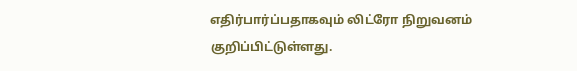எதிர்பார்ப்பதாகவும் லிட்ரோ நிறுவனம் குறிப்பிட்டுள்ளது.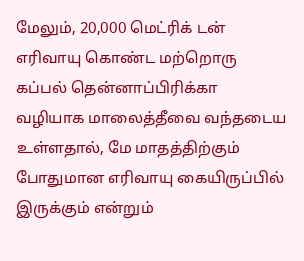மேலும், 20,000 மெட்ரிக் டன் எரிவாயு கொண்ட மற்றொரு கப்பல் தென்னாப்பிரிக்கா வழியாக மாலைத்தீவை வந்தடைய உள்ளதால், மே மாதத்திற்கும் போதுமான எரிவாயு கையிருப்பில் இருக்கும் என்றும்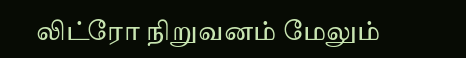லிட்ரோ நிறுவனம் மேலும்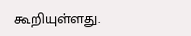கூறியுள்ளது.